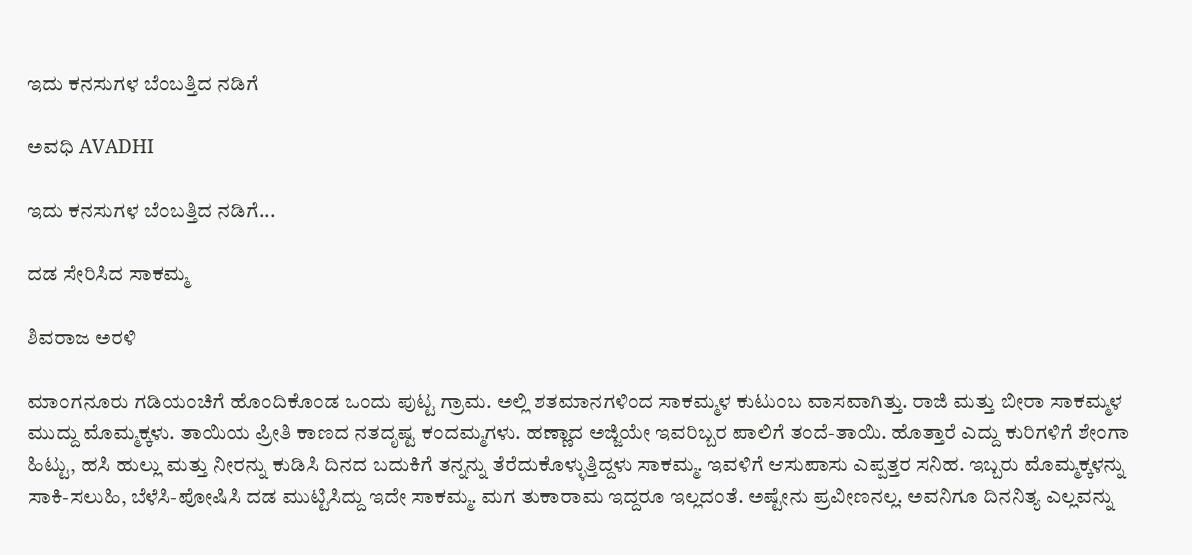ಇದು ಕನಸುಗಳ ಬೆಂಬತ್ತಿದ ನಡಿಗೆ‍

ಅವಧಿ AVADHI

ಇದು ಕನಸುಗಳ ಬೆಂಬತ್ತಿದ ನಡಿಗೆ...

ದಡ ಸೇರಿಸಿದ ಸಾಕಮ್ಮ

ಶಿವರಾಜ ಅರಳಿ

ಮಾಂಗನೂರು ಗಡಿಯಂಚಿಗೆ ಹೊಂದಿಕೊಂಡ ಒಂದು ಪುಟ್ಟ ಗ್ರಾಮ. ಅಲ್ಲಿ ಶತಮಾನಗಳಿಂದ ಸಾಕಮ್ಮಳ ಕುಟುಂಬ ವಾಸವಾಗಿತ್ತು. ರಾಜಿ ಮತ್ತು ಬೀರಾ ಸಾಕಮ್ಮಳ ಮುದ್ದು ಮೊಮ್ಮಕ್ಕಳು. ತಾಯಿಯ ಪ್ರೀತಿ ಕಾಣದ ನತದೃಷ್ಟ ಕಂದಮ್ಮಗಳು. ಹಣ್ಣಾದ ಅಜ್ಜಿಯೇ ಇವರಿಬ್ಬರ ಪಾಲಿಗೆ ತಂದೆ-ತಾಯಿ. ಹೊತ್ತಾರೆ ಎದ್ದು ಕುರಿಗಳಿಗೆ ಶೇಂಗಾ ಹಿಟ್ಟು, ಹಸಿ ಹುಲ್ಲು ಮತ್ತು ನೀರನ್ನು ಕುಡಿಸಿ ದಿನದ ಬದುಕಿಗೆ ತನ್ನನ್ನು ತೆರೆದುಕೊಳ್ಳುತ್ತಿದ್ದಳು ಸಾಕಮ್ಮ. ಇವಳಿಗೆ ಆಸುಪಾಸು ಎಪ್ಪತ್ತರ ಸನಿಹ. ಇಬ್ಬರು ಮೊಮ್ಮಕ್ಕಳನ್ನು ಸಾಕಿ-ಸಲುಹಿ, ಬೆಳೆಸಿ-ಪೋಷಿಸಿ ದಡ ಮುಟ್ಟಿಸಿದ್ದು ಇದೇ ಸಾಕಮ್ಮ. ಮಗ ತುಕಾರಾಮ ಇದ್ದರೂ ಇಲ್ಲದಂತೆ. ಅಷ್ಟೇನು ಪ್ರವೀಣನಲ್ಲ. ಅವನಿಗೂ ದಿನನಿತ್ಯ ಎಲ್ಲವನ್ನು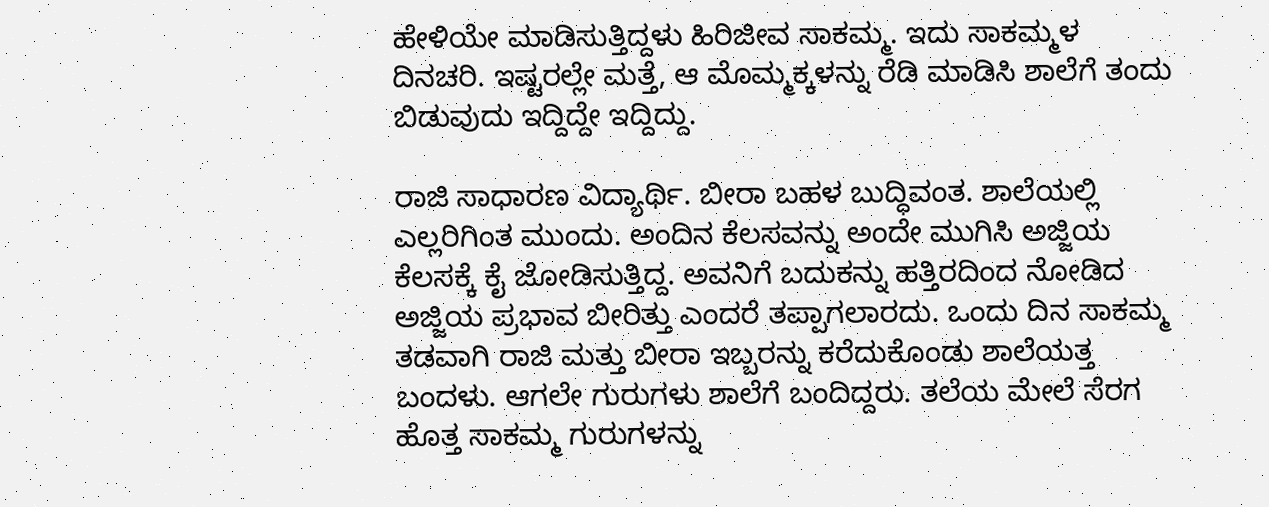ಹೇಳಿಯೇ ಮಾಡಿಸುತ್ತಿದ್ದಳು ಹಿರಿಜೀವ ಸಾಕಮ್ಮ. ಇದು ಸಾಕಮ್ಮಳ ದಿನಚರಿ. ಇಷ್ಟರಲ್ಲೇ ಮತ್ತೆ, ಆ ಮೊಮ್ಮಕ್ಕಳನ್ನು ರೆಡಿ ಮಾಡಿಸಿ ಶಾಲೆಗೆ ತಂದು ಬಿಡುವುದು ಇದ್ದಿದ್ದೇ ಇದ್ದಿದ್ದು.

ರಾಜಿ ಸಾಧಾರಣ ವಿದ್ಯಾರ್ಥಿ. ಬೀರಾ ಬಹಳ ಬುದ್ಧಿವಂತ. ಶಾಲೆಯಲ್ಲಿ ಎಲ್ಲರಿಗಿಂತ ಮುಂದು. ಅಂದಿನ ಕೆಲಸವನ್ನು ಅಂದೇ ಮುಗಿಸಿ ಅಜ್ಜಿಯ ಕೆಲಸಕ್ಕೆ ಕೈ ಜೋಡಿಸುತ್ತಿದ್ದ. ಅವನಿಗೆ ಬದುಕನ್ನು ಹತ್ತಿರದಿಂದ ನೋಡಿದ ಅಜ್ಜಿಯ ಪ್ರಭಾವ ಬೀರಿತ್ತು ಎಂದರೆ ತಪ್ಪಾಗಲಾರದು. ಒಂದು ದಿನ ಸಾಕಮ್ಮ ತಡವಾಗಿ ರಾಜಿ ಮತ್ತು ಬೀರಾ ಇಬ್ಬರನ್ನು ಕರೆದುಕೊಂಡು ಶಾಲೆಯತ್ತ ಬಂದಳು. ಆಗಲೇ ಗುರುಗಳು ಶಾಲೆಗೆ ಬಂದಿದ್ದರು. ತಲೆಯ ಮೇಲೆ ಸೆರಗ ಹೊತ್ತ ಸಾಕಮ್ಮ ಗುರುಗಳನ್ನು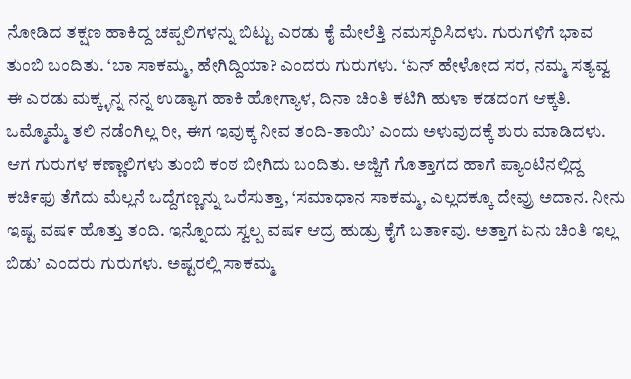ನೋಡಿದ ತಕ್ಷಣ ಹಾಕಿದ್ದ ಚಪ್ಪಲಿಗಳನ್ನು ಬಿಟ್ಟು ಎರಡು ಕೈ ಮೇಲೆತ್ತಿ ನಮಸ್ಕರಿಸಿದಳು. ಗುರುಗಳಿಗೆ ಭಾವ ತುಂಬಿ ಬಂದಿತು. ‘ಬಾ ಸಾಕಮ್ಮ, ಹೇಗಿದ್ದಿಯಾ? ಎಂದರು ಗುರುಗಳು. ‘ಏನ್ ಹೇಳೋದ ಸರ, ನಮ್ಮ ಸತ್ಯವ್ವ ಈ ಎರಡು ಮಕ್ಕ್ಳನ್ನ ನನ್ನ ಉಡ್ಯಾಗ ಹಾಕಿ ಹೋಗ್ಯಾಳ, ದಿನಾ ಚಿಂತಿ ಕಟಿಗಿ ಹುಳಾ ಕಡದಂಗ ಆಕ್ಕತಿ. ಒಮ್ಮೊಮ್ಮೆ ತಲಿ ನಡೆಂಗಿಲ್ಲ ರೀ, ಈಗ ಇವುಕ್ಕ ನೀವ ತಂದಿ-ತಾಯಿ’ ಎಂದು ಅಳುವುದಕ್ಕೆ ಶುರು ಮಾಡಿದಳು. ಆಗ ಗುರುಗಳ ಕಣ್ಣಾಲಿಗಳು ತುಂಬಿ ಕಂಠ ಬೀಗಿದು ಬಂದಿತು. ಅಜ್ಜಿಗೆ ಗೊತ್ತಾಗದ ಹಾಗೆ ಪ್ಯಾಂಟಿನಲ್ಲಿದ್ದ ಕಚಿ೯ಫು ತೆಗೆದು ಮೆಲ್ಲನೆ ಒದ್ದೆಗಣ್ಣನ್ನು ಒರೆಸುತ್ತಾ, ‘ಸಮಾಧಾನ ಸಾಕಮ್ಮ, ಎಲ್ಲದಕ್ಕೂ ದೇವ್ರು ಅದಾನ. ನೀನು ಇಷ್ಟ ವಷ೯ ಹೊತ್ತು ತಂದಿ. ಇನ್ನೊಂದು ಸ್ವಲ್ಪ ವಷ೯ ಆದ್ರ ಹುಡ್ರು ಕೈಗೆ ಬತಾ೯ವು. ಅತ್ತಾಗ ಏನು ಚಿಂತಿ ಇಲ್ಲ ಬಿಡು’ ಎಂದರು ಗುರುಗಳು. ಅಷ್ಟರಲ್ಲಿ ಸಾಕಮ್ಮ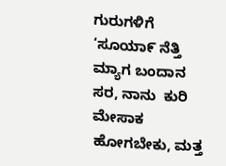ಗುರುಗಳಿಗೆ ‘ಸೂಯಾ೯ ನೆತ್ತಿ ಮ್ಯಾಗ ಬಂದಾನ ಸರ, ನಾನು  ಕುರಿ ಮೇಸಾಕ ಹೋಗಬೇಕು, ಮತ್ತ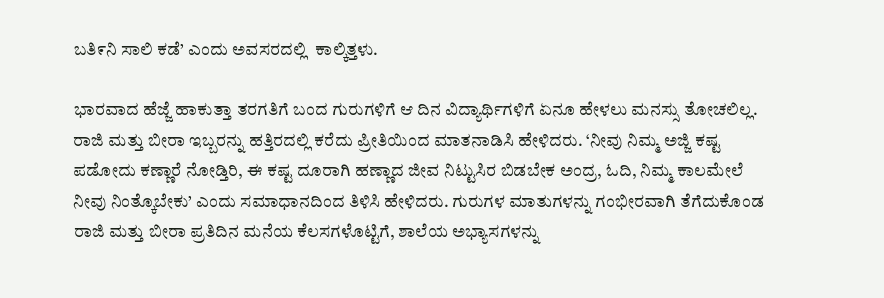ಬತಿ೯ನಿ ಸಾಲಿ ಕಡೆ’ ಎಂದು ಅವಸರದಲ್ಲಿ  ಕಾಲ್ಕಿತ್ತಳು.

ಭಾರವಾದ ಹೆಜ್ಜೆ ಹಾಕುತ್ತಾ ತರಗತಿಗೆ ಬಂದ ಗುರುಗಳಿಗೆ ಆ ದಿನ ವಿದ್ಯಾರ್ಥಿಗಳಿಗೆ ಏನೂ ಹೇಳಲು ಮನಸ್ಸು ತೋಚಲಿಲ್ಲ. ರಾಜಿ ಮತ್ತು ಬೀರಾ ಇಬ್ಬರನ್ನು ಹತ್ತಿರದಲ್ಲಿ ಕರೆದು ಪ್ರೀತಿಯಿಂದ ಮಾತನಾಡಿಸಿ ಹೇಳಿದರು. ‘ನೀವು ನಿಮ್ಮ ಅಜ್ಜಿ ಕಷ್ಟ ಪಡೋದು ಕಣ್ಣಾರೆ ನೋಡ್ತಿರಿ, ಈ ಕಷ್ಟ ದೂರಾಗಿ ಹಣ್ಣಾದ ಜೀವ ನಿಟ್ಟುಸಿರ ಬಿಡಬೇಕ ಅಂದ್ರ, ಓದಿ, ನಿಮ್ಮ ಕಾಲಮೇಲೆ ನೀವು ನಿಂತ್ಕೊಬೇಕು’ ಎಂದು ಸಮಾಧಾನದಿಂದ ತಿಳಿಸಿ ಹೇಳಿದರು. ಗುರುಗಳ ಮಾತುಗಳನ್ನು ಗಂಭೀರವಾಗಿ ತೆಗೆದುಕೊಂಡ ರಾಜಿ ಮತ್ತು ಬೀರಾ ಪ್ರತಿದಿನ ಮನೆಯ ಕೆಲಸಗಳೊಟ್ಟಿಗೆ, ಶಾಲೆಯ ಅಭ್ಯಾಸಗಳನ್ನು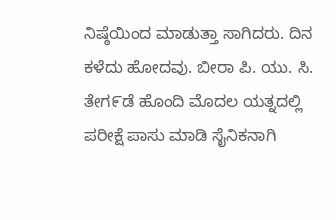ನಿಷ್ಠೆಯಿಂದ ಮಾಡುತ್ತಾ ಸಾಗಿದರು. ದಿನ ಕಳೆದು ಹೋದವು. ಬೀರಾ ಪಿ. ಯು. ಸಿ. ತೇಗ೯ಡೆ ಹೊಂದಿ ಮೊದಲ ಯತ್ನದಲ್ಲಿ ಪರೀಕ್ಷೆ ಪಾಸು ಮಾಡಿ ಸೈನಿಕನಾಗಿ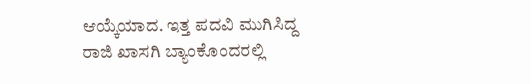ಆಯ್ಕೆಯಾದ. ಇತ್ತ ಪದವಿ ಮುಗಿಸಿದ್ದ ರಾಜಿ ಖಾಸಗಿ ಬ್ಯಾಂಕೊಂದರಲ್ಲಿ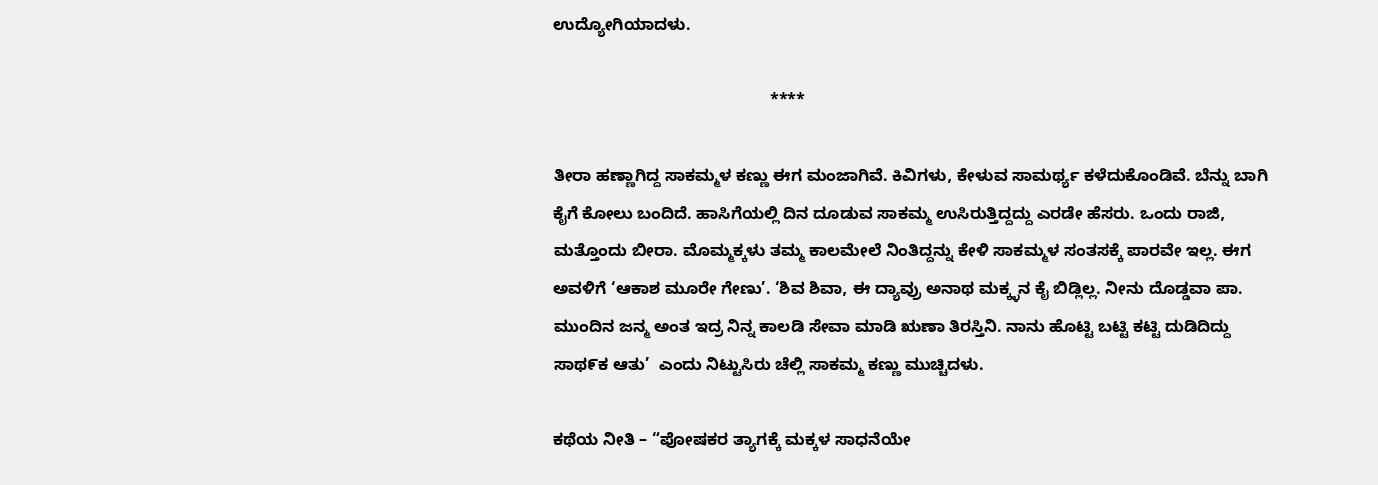ಉದ್ಯೋಗಿಯಾದಳು.

                                               ****

ತೀರಾ ಹಣ್ಣಾಗಿದ್ದ ಸಾಕಮ್ಮಳ ಕಣ್ಣು ಈಗ ಮಂಜಾಗಿವೆ. ಕಿವಿಗಳು, ಕೇಳುವ ಸಾಮರ್ಥ್ಯ ಕಳೆದುಕೊಂಡಿವೆ. ಬೆನ್ನು ಬಾಗಿ ಕೈಗೆ ಕೋಲು ಬಂದಿದೆ. ಹಾಸಿಗೆಯಲ್ಲಿ ದಿನ ದೂಡುವ ಸಾಕಮ್ಮ ಉಸಿರುತ್ತಿದ್ದದ್ದು ಎರಡೇ ಹೆಸರು. ಒಂದು ರಾಜಿ, ಮತ್ತೊಂದು ಬೀರಾ. ಮೊಮ್ಮಕ್ಕಳು ತಮ್ಮ ಕಾಲಮೇಲೆ ನಿಂತಿದ್ದನ್ನು ಕೇಳಿ ಸಾಕಮ್ಮಳ ಸಂತಸಕ್ಕೆ ಪಾರವೇ ಇಲ್ಲ. ಈಗ ಅವಳಿಗೆ ‘ಆಕಾಶ ಮೂರೇ ಗೇಣು’. ‘ಶಿವ ಶಿವಾ, ಈ ದ್ಯಾವ್ರು ಅನಾಥ ಮಕ್ಕ್ಳನ ಕೈ ಬಿಡ್ಲಿಲ್ಲ. ನೀನು ದೊಡ್ಡವಾ ಪಾ. ಮುಂದಿನ ಜನ್ಮ ಅಂತ ಇದ್ರ ನಿನ್ನ ಕಾಲಡಿ ಸೇವಾ ಮಾಡಿ ಋಣಾ ತಿರಸ್ತಿನಿ. ನಾನು ಹೊಟ್ಟಿ ಬಟ್ಟಿ ಕಟ್ಟಿ ದುಡಿದಿದ್ದು ಸಾಥ೯ಕ ಆತು’  ಎಂದು ನಿಟ್ಟುಸಿರು ಚೆಲ್ಲಿ ಸಾಕಮ್ಮ ಕಣ್ಣು ಮುಚ್ಚಿದಳು.

ಕಥೆಯ ನೀತಿ – “ಪೋಷಕರ ತ್ಯಾಗಕ್ಕೆ ಮಕ್ಕಳ ಸಾಧನೆಯೇ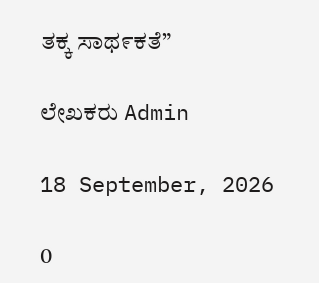ತಕ್ಕ ಸಾಥ೯ಕತೆ”

ಲೇಖಕರು Admin

18 September, 2026

0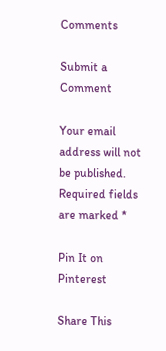Comments

Submit a Comment

Your email address will not be published. Required fields are marked *

Pin It on Pinterest

Share This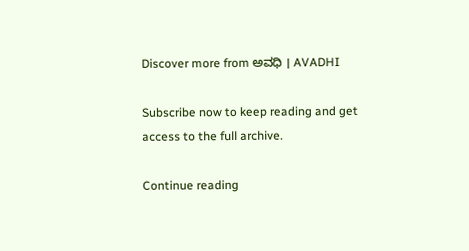Discover more from ಅವಧಿ । AVADHI

Subscribe now to keep reading and get access to the full archive.

Continue reading